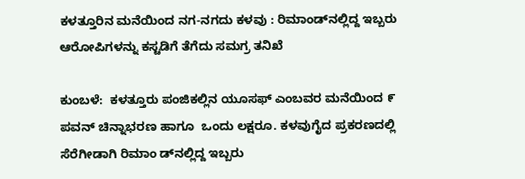ಕಳತ್ತೂರಿನ ಮನೆಯಿಂದ ನಗ-ನಗದು ಕಳವು : ರಿಮಾಂಡ್‌ನಲ್ಲಿದ್ದ ಇಬ್ಬರು ಆರೋಪಿಗಳನ್ನು ಕಸ್ಟಡಿಗೆ ತೆಗೆದು ಸಮಗ್ರ ತನಿಖೆ

ಕುಂಬಳೆ:  ಕಳತ್ತೂರು ಪಂಜಿಕಲ್ಲಿನ ಯೂಸಫ್ ಎಂಬವರ ಮನೆಯಿಂದ ೯ ಪವನ್ ಚಿನ್ನಾಭರಣ ಹಾಗೂ  ಒಂದು ಲಕ್ಷರೂ. ಕಳವುಗೈದ ಪ್ರಕರಣದಲ್ಲಿ ಸೆರೆಗೀಡಾಗಿ ರಿಮಾಂ ಡ್‌ನಲ್ಲಿದ್ದ ಇಬ್ಬರು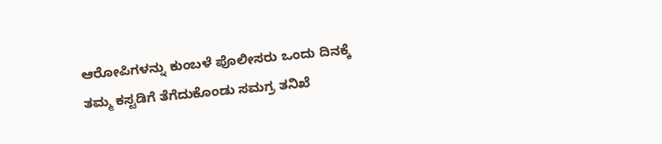ಆರೋಪಿಗಳನ್ನು ಕುಂಬಳೆ ಪೊಲೀಸರು ಒಂದು ದಿನಕ್ಕೆ ತಮ್ಮ ಕಸ್ಟಡಿಗೆ ತೆಗೆದುಕೊಂಡು ಸಮಗ್ರ ತನಿಖೆ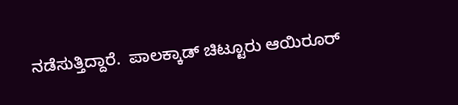ನಡೆಸುತ್ತಿದ್ದಾರೆ.  ಪಾಲಕ್ಕಾಡ್ ಚಿಟ್ಟೂರು ಆಯಿರೂರ್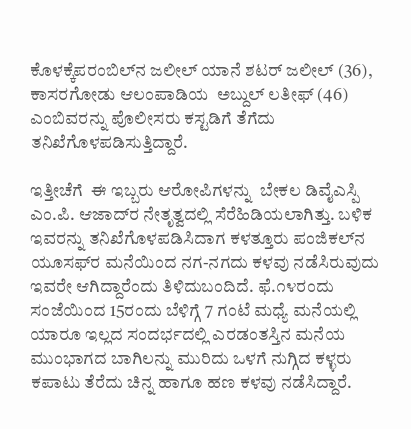ಕೊಳಕ್ಕೆಪರಂಬಿಲ್‌ನ ಜಲೀಲ್ ಯಾನೆ ಶಟರ್ ಜಲೀಲ್ (36), ಕಾಸರಗೋಡು ಆಲಂಪಾಡಿಯ  ಅಬ್ದುಲ್ ಲತೀಫ್ (46) ಎಂಬಿವರನ್ನು ಪೊಲೀಸರು ಕಸ್ಟಡಿಗೆ ತೆಗೆದು ತನಿಖೆಗೊಳಪಡಿಸುತ್ತಿದ್ದಾರೆ.

ಇತ್ತೀಚೆಗೆ  ಈ ಇಬ್ಬರು ಆರೋಪಿಗಳನ್ನು  ಬೇಕಲ ಡಿವೈಎಸ್ಪಿ ಎಂ.ಪಿ. ಆಜಾದ್‌ರ ನೇತೃತ್ವದಲ್ಲಿ ಸೆರೆಹಿಡಿಯಲಾಗಿತ್ತು. ಬಳಿಕ ಇವರನ್ನು ತನಿಖೆಗೊಳಪಡಿಸಿದಾಗ ಕಳತ್ತೂರು ಪಂಜಿಕಲ್‌ನ ಯೂಸಫ್‌ರ ಮನೆಯಿಂದ ನಗ-ನಗದು ಕಳವು ನಡೆಸಿರುವುದು ಇವರೇ ಆಗಿದ್ದಾರೆಂದು ತಿಳಿದುಬಂದಿದೆ. ಫೆ.೧೪ರಂದು ಸಂಜೆಯಿಂದ 15ರಂದು ಬೆಳಿಗ್ಗೆ 7 ಗಂಟೆ ಮಧ್ಯೆ ಮನೆಯಲ್ಲಿ ಯಾರೂ ಇಲ್ಲದ ಸಂದರ್ಭದಲ್ಲಿ ಎರಡಂತಸ್ತಿನ ಮನೆಯ ಮುಂಭಾಗದ ಬಾಗಿಲನ್ನು ಮುರಿದು ಒಳಗೆ ನುಗ್ಗಿದ ಕಳ್ಳರು ಕಪಾಟು ತೆರೆದು ಚಿನ್ನ ಹಾಗೂ ಹಣ ಕಳವು ನಡೆಸಿದ್ದಾರೆ.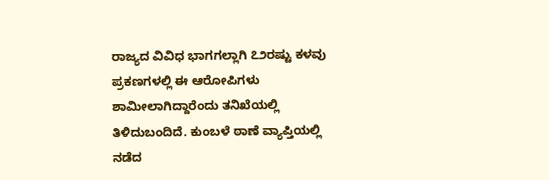ರಾಜ್ಯದ ವಿವಿಧ ಭಾಗಗಲ್ಲಾಗಿ ೭೨ರಷ್ಟು ಕಳವು ಪ್ರಕಣಗಳಲ್ಲಿ ಈ ಆರೋಪಿಗಳು ಶಾಮೀಲಾಗಿದ್ದಾರೆಂದು ತನಿಖೆಯಲ್ಲಿ ತಿಳಿದುಬಂದಿದೆ. ಕುಂಬಳೆ ಠಾಣೆ ವ್ಯಾಪ್ತಿಯಲ್ಲಿ ನಡೆದ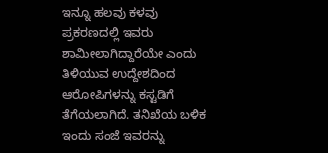ಇನ್ನೂ ಹಲವು ಕಳವು ಪ್ರಕರಣದಲ್ಲಿ ಇವರು ಶಾಮೀಲಾಗಿದ್ದಾರೆಯೇ ಎಂದು  ತಿಳಿಯುವ ಉದ್ದೇಶದಿಂದ  ಆರೋಪಿಗಳನ್ನು ಕಸ್ಟಡಿಗೆ ತೆಗೆಯಲಾಗಿದೆ. ತನಿಖೆಯ ಬಳಿಕ ಇಂದು ಸಂಜೆ ಇವರನ್ನು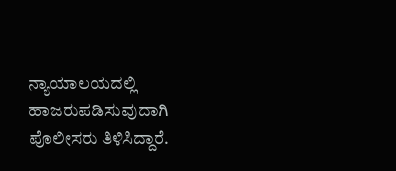ನ್ಯಾಯಾಲಯದಲ್ಲಿ ಹಾಜರುಪಡಿಸುವುದಾಗಿ ಪೊಲೀಸರು ತಿಳಿಸಿದ್ದಾರೆ.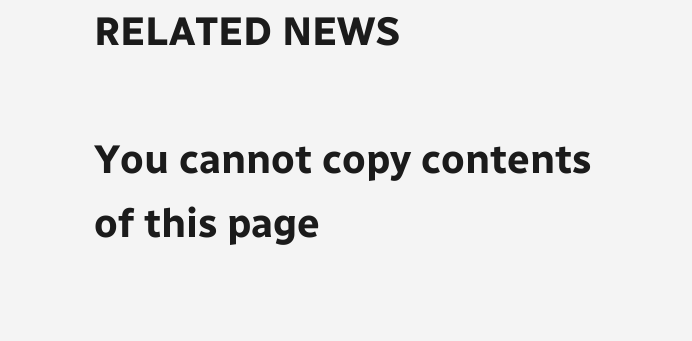RELATED NEWS

You cannot copy contents of this page